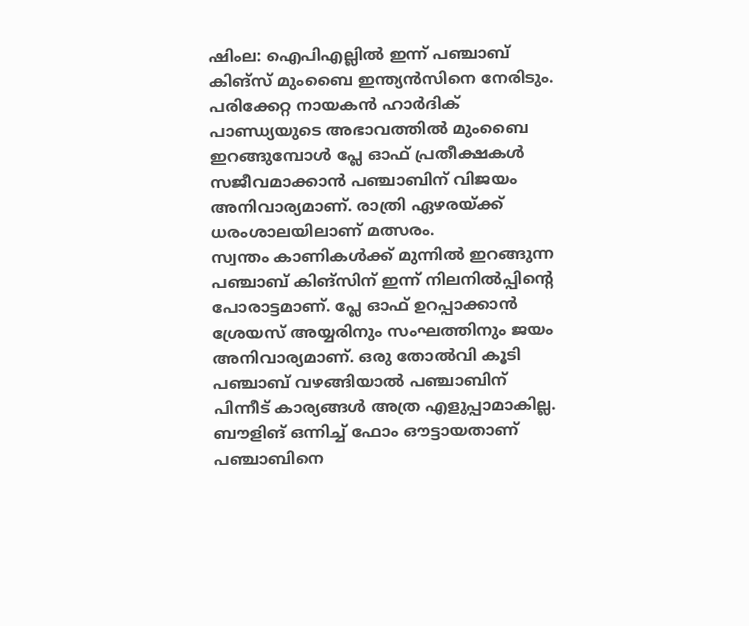ഷിംല: ഐപിഎല്ലിൽ ഇന്ന് പഞ്ചാബ് കിങ്സ് മുംബൈ ഇന്ത്യൻസിനെ നേരിടും. പരിക്കേറ്റ നായകൻ ഹാർദിക് പാണ്ഡ്യയുടെ അഭാവത്തിൽ മുംബൈ ഇറങ്ങുമ്പോൾ പ്ലേ ഓഫ് പ്രതീക്ഷകൾ സജീവമാക്കാൻ പഞ്ചാബിന് വിജയം അനിവാര്യമാണ്. രാത്രി ഏഴരയ്ക്ക് ധരംശാലയിലാണ് മത്സരം.
സ്വന്തം കാണികൾക്ക് മുന്നിൽ ഇറങ്ങുന്ന പഞ്ചാബ് കിങ്സിന് ഇന്ന് നിലനിൽപ്പിൻ്റെ പോരാട്ടമാണ്. പ്ലേ ഓഫ് ഉറപ്പാക്കാൻ ശ്രേയസ് അയ്യരിനും സംഘത്തിനും ജയം അനിവാര്യമാണ്. ഒരു തോൽവി കൂടി പഞ്ചാബ് വഴങ്ങിയാൽ പഞ്ചാബിന് പിന്നീട് കാര്യങ്ങൾ അത്ര എളുപ്പാമാകില്ല. ബൗളിങ് ഒന്നിച്ച് ഫോം ഔട്ടായതാണ് പഞ്ചാബിനെ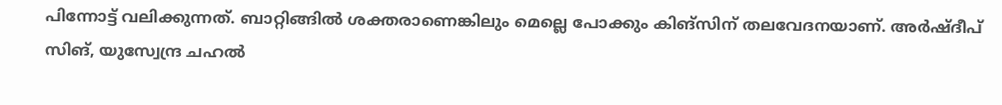പിന്നോട്ട് വലിക്കുന്നത്. ബാറ്റിങ്ങിൽ ശക്തരാണെങ്കിലും മെല്ലെ പോക്കും കിങ്സിന് തലവേദനയാണ്. അർഷ്ദീപ് സിങ്, യുസ്വേന്ദ്ര ചഹൽ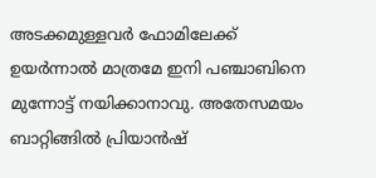അടക്കമുള്ളവർ ഫോമിലേക്ക് ഉയർന്നാൽ മാത്രമേ ഇനി പഞ്ചാബിനെ മുന്നോട്ട് നയിക്കാനാവു. അതേസമയം ബാറ്റിങ്ങിൽ പ്രിയാൻഷ്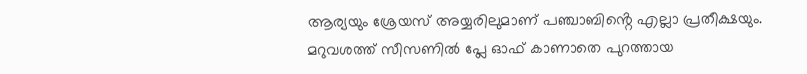ആര്യയും ശ്രേയസ് അയ്യരിലുമാണ് പഞ്ചാബിൻ്റെ എല്ലാ പ്രതീക്ഷയും.
മറുവശത്ത് സീസണിൽ പ്ലേ ഓഫ് കാണാതെ പുറത്തായ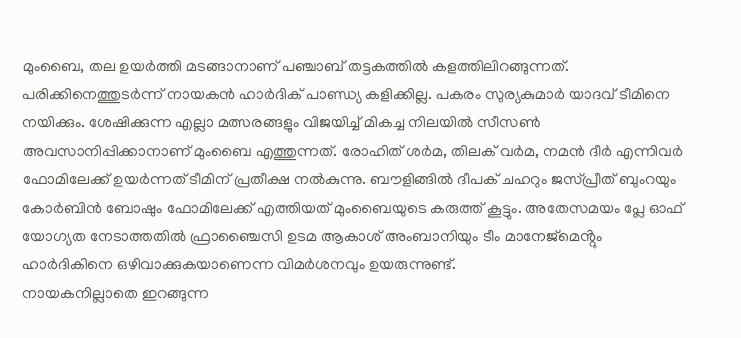മുംബൈ, തല ഉയർത്തി മടങ്ങാനാണ് പഞ്ചാബ് തട്ടകത്തിൽ കളത്തിലിറങ്ങുന്നത്. പരിക്കിനെത്തുടർന്ന് നായകൻ ഹാർദിക് പാണ്ഡ്യ കളിക്കില്ല. പകരം സുര്യകുമാർ യാദവ് ടീമിനെ നയിക്കും. ശേഷിക്കുന്ന എല്ലാ മത്സരങ്ങളും വിജയിച്ച് മികച്ച നിലയിൽ സീസൺ അവസാനിപ്പിക്കാനാണ് മുംബൈ എത്തുന്നത്. രോഹിത് ശർമ, തിലക് വർമ, നമൻ ദീർ എന്നിവർ ഫോമിലേക്ക് ഉയർന്നത് ടീമിന് പ്രതീക്ഷ നൽകുന്നു. ബൗളിങ്ങിൽ ദീപക് ചഹറും ജസ്പ്രീത് ബുംറയും കോർബിൻ ബോഷും ഫോമിലേക്ക് എത്തിയത് മുംബൈയുടെ കരുത്ത് കൂട്ടും. അതേസമയം പ്ലേ ഓഫ് യോഗ്യത നേടാത്തതിൽ ഫ്രാഞ്ചൈസി ഉടമ ആകാശ് അംബാനിയും ടീം മാനേജ്മെൻ്റും ഹാർദികിനെ ഒഴിവാക്കുകയാണെന്ന വിമർശനവും ഉയരുന്നുണ്ട്.
നായകനില്ലാതെ ഇറങ്ങുന്ന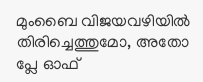മുംബൈ വിജയവഴിയിൽ തിരിച്ചെത്തുമോ, അതോ പ്ലേ ഓഫ്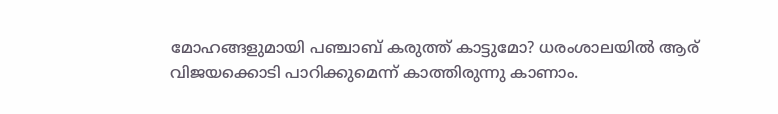മോഹങ്ങളുമായി പഞ്ചാബ് കരുത്ത് കാട്ടുമോ? ധരംശാലയിൽ ആര് വിജയക്കൊടി പാറിക്കുമെന്ന് കാത്തിരുന്നു കാണാം.